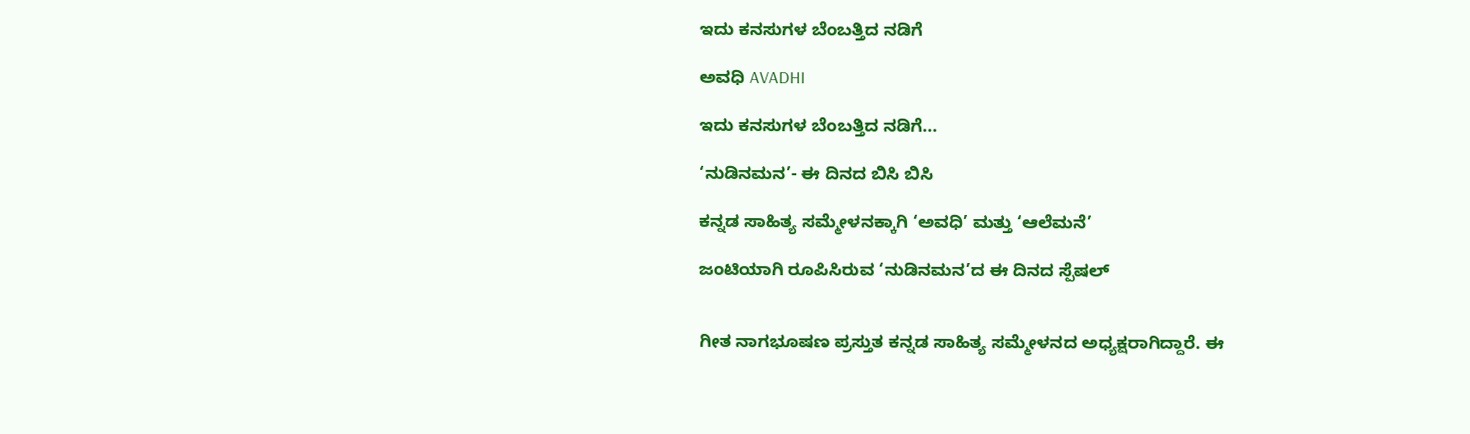ಇದು ಕನಸುಗಳ ಬೆಂಬತ್ತಿದ ನಡಿಗೆ‍

ಅವಧಿ AVADHI

ಇದು ಕನಸುಗಳ ಬೆಂಬತ್ತಿದ ನಡಿಗೆ...

‘ನುಡಿನಮನ’- ಈ ದಿನದ ಬಿಸಿ ಬಿಸಿ

ಕನ್ನಡ ಸಾಹಿತ್ಯ ಸಮ್ಮೇಳನಕ್ಕಾಗಿ ‘ಅವಧಿ’ ಮತ್ತು ‘ಆಲೆಮನೆ’

ಜಂಟಿಯಾಗಿ ರೂಪಿಸಿರುವ ‘ನುಡಿನಮನ’ದ ಈ ದಿನದ ಸ್ಪೆಷಲ್


ಗೀತ ನಾಗಭೂಷಣ ಪ್ರಸ್ತುತ ಕನ್ನಡ ಸಾಹಿತ್ಯ ಸಮ್ಮೇಳನದ ಅಧ್ಯಕ್ಷರಾಗಿದ್ದಾರೆ. ಈ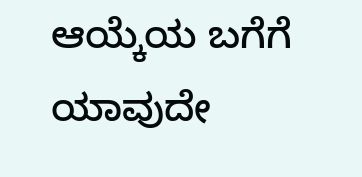ಆಯ್ಕೆಯ ಬಗೆಗೆ ಯಾವುದೇ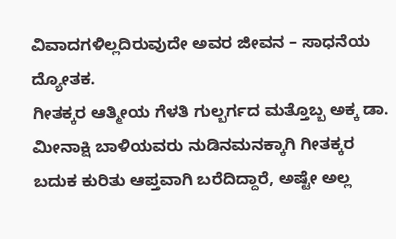ವಿವಾದಗಳಿಲ್ಲದಿರುವುದೇ ಅವರ ಜೀವನ – ಸಾಧನೆಯ ದ್ಯೋತಕ.
ಗೀತಕ್ಕರ ಆತ್ಮೀಯ ಗೆಳತಿ ಗುಲ್ಬರ್ಗದ ಮತ್ತೊಬ್ಬ ಅಕ್ಕ ಡಾ. ಮೀನಾಕ್ಷಿ ಬಾಳಿಯವರು ನುಡಿನಮನಕ್ಕಾಗಿ ಗೀತಕ್ಕರ ಬದುಕ ಕುರಿತು ಆಪ್ತವಾಗಿ ಬರೆದಿದ್ದಾರೆ, ಅಷ್ಟೇ ಅಲ್ಲ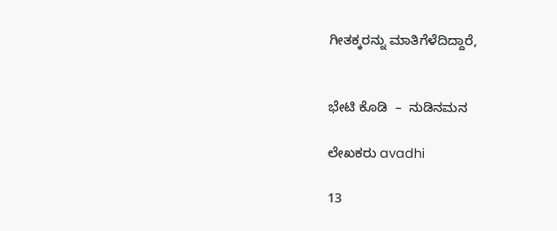ಗೀತಕ್ಕರನ್ನು ಮಾತಿಗೆಳೆದಿದ್ದಾರೆ,


ಭೇಟಿ ಕೊಡಿ  –  ನುಡಿನಮನ

ಲೇಖಕರು avadhi

13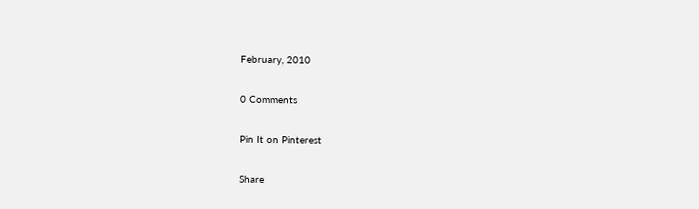February, 2010

0 Comments

Pin It on Pinterest

Share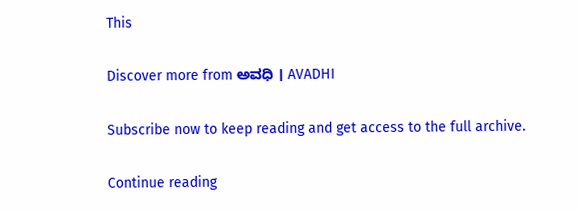This

Discover more from ಅವಧಿ । AVADHI

Subscribe now to keep reading and get access to the full archive.

Continue reading